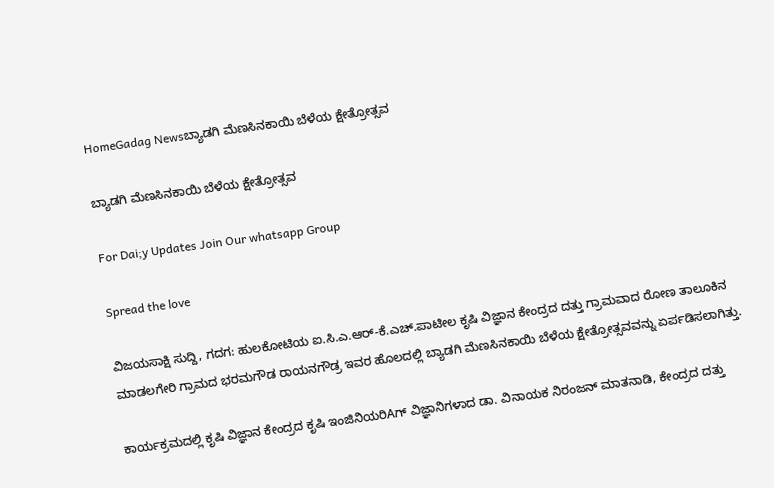HomeGadag Newsಬ್ಯಾಡಗಿ ಮೆಣಸಿನಕಾಯಿ ಬೆಳೆಯ ಕ್ಷೇತ್ರೋತ್ಸವ

ಬ್ಯಾಡಗಿ ಮೆಣಸಿನಕಾಯಿ ಬೆಳೆಯ ಕ್ಷೇತ್ರೋತ್ಸವ

For Dai;y Updates Join Our whatsapp Group

Spread the love

ವಿಜಯಸಾಕ್ಷಿ ಸುದ್ದಿ, ಗದಗ: ಹುಲಕೋಟಿಯ ಐ.ಸಿ.ಎ.ಆರ್-ಕೆ.ಎಚ್.ಪಾಟೀಲ ಕೃಷಿ ವಿಜ್ಞಾನ ಕೇಂದ್ರದ ದತ್ತು ಗ್ರಾಮವಾದ ರೋಣ ತಾಲೂಕಿನ ಮಾಡಲಗೇರಿ ಗ್ರಾಮದ ಭರಮಗೌಡ ರಾಯನಗೌಡ್ರ ಇವರ ಹೊಲದಲ್ಲಿ ಬ್ಯಾಡಗಿ ಮೆಣಸಿನಕಾಯಿ ಬೆಳೆಯ ಕ್ಷೇತ್ರೋತ್ಸವವನ್ನು ಏರ್ಪಡಿಸಲಾಗಿತ್ತು.

ಕಾರ್ಯಕ್ರಮದಲ್ಲಿ ಕೃಷಿ ವಿಜ್ಞಾನ ಕೇಂದ್ರದ ಕೃಷಿ ಇಂಜಿನಿಯರಿAಗ್ ವಿಜ್ಞಾನಿಗಳಾದ ಡಾ. ವಿನಾಯಕ ನಿರಂಜನ್ ಮಾತನಾಡಿ, ಕೇಂದ್ರದ ದತ್ತು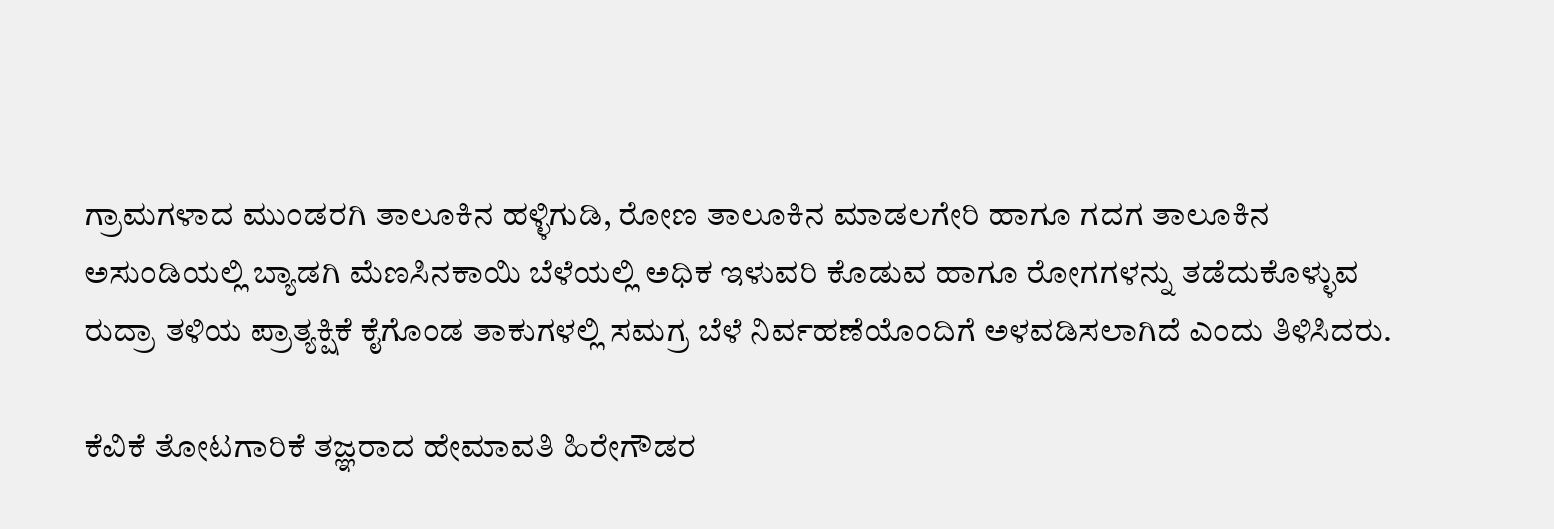ಗ್ರಾಮಗಳಾದ ಮುಂಡರಗಿ ತಾಲೂಕಿನ ಹಳ್ಳಿಗುಡಿ, ರೋಣ ತಾಲೂಕಿನ ಮಾಡಲಗೇರಿ ಹಾಗೂ ಗದಗ ತಾಲೂಕಿನ ಅಸುಂಡಿಯಲ್ಲಿ ಬ್ಯಾಡಗಿ ಮೆಣಸಿನಕಾಯಿ ಬೆಳೆಯಲ್ಲಿ ಅಧಿಕ ಇಳುವರಿ ಕೊಡುವ ಹಾಗೂ ರೋಗಗಳನ್ನು ತಡೆದುಕೊಳ್ಳುವ ರುದ್ರಾ ತಳಿಯ ಪ್ರಾತ್ಯಕ್ಷಿಕೆ ಕೈಗೊಂಡ ತಾಕುಗಳಲ್ಲಿ ಸಮಗ್ರ ಬೆಳೆ ನಿರ್ವಹಣೆಯೊಂದಿಗೆ ಅಳವಡಿಸಲಾಗಿದೆ ಎಂದು ತಿಳಿಸಿದರು.

ಕೆವಿಕೆ ತೋಟಗಾರಿಕೆ ತಜ್ಞರಾದ ಹೇಮಾವತಿ ಹಿರೇಗೌಡರ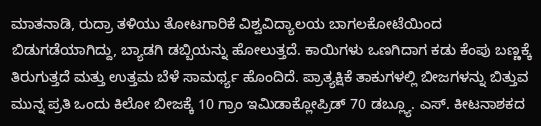ಮಾತನಾಡಿ, ರುದ್ರಾ ತಳಿಯು ತೋಟಗಾರಿಕೆ ವಿಶ್ವವಿದ್ಯಾಲಯ ಬಾಗಲಕೋಟೆಯಿಂದ ಬಿಡುಗಡೆಯಾಗಿದ್ದು, ಬ್ಯಾಡಗಿ ಡಬ್ಬಿಯನ್ನು ಹೋಲುತ್ತದೆ. ಕಾಯಿಗಳು ಒಣಗಿದಾಗ ಕಡು ಕೆಂಪು ಬಣ್ಣಕ್ಕೆ ತಿರುಗುತ್ತದೆ ಮತ್ತು ಉತ್ತಮ ಬೆಳೆ ಸಾಮರ್ಥ್ಯ ಹೊಂದಿದೆ. ಪ್ರಾತ್ಯಕ್ಷಿಕೆ ತಾಕುಗಳಲ್ಲಿ ಬೀಜಗಳನ್ನು ಬಿತ್ತುವ ಮುನ್ನ ಪ್ರತಿ ಒಂದು ಕಿಲೋ ಬೀಜಕ್ಕೆ 10 ಗ್ರಾಂ ಇಮಿಡಾಕ್ಲೋಪ್ರಿಡ್ 70 ಡಬ್ಲ್ಯೂ. ಎಸ್. ಕೀಟನಾಶಕದ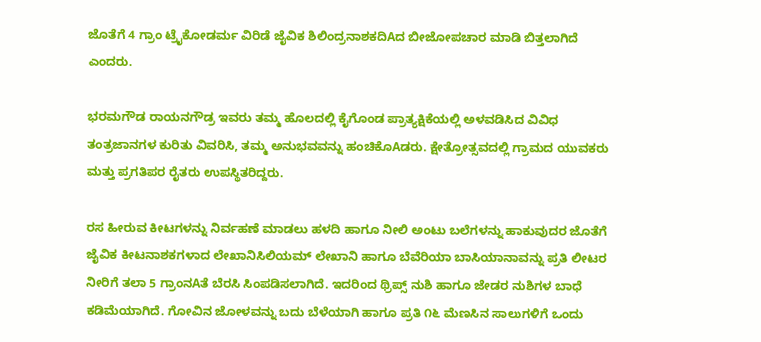ಜೊತೆಗೆ 4 ಗ್ರಾಂ ಟ್ರೈಕೋಡರ್ಮ ವಿರಿಡೆ ಜೈವಿಕ ಶಿಲಿಂದ್ರನಾಶಕದಿAದ ಬೀಜೋಪಚಾರ ಮಾಡಿ ಬಿತ್ತಲಾಗಿದೆ ಎಂದರು.

ಭರಮಗೌಡ ರಾಯನಗೌಡ್ರ ಇವರು ತಮ್ಮ ಹೊಲದಲ್ಲಿ ಕೈಗೊಂಡ ಪ್ರಾತ್ಯಕ್ಷಿಕೆಯಲ್ಲಿ ಅಳವಡಿಸಿದ ವಿವಿಧ ತಂತ್ರಜಾನಗಳ ಕುರಿತು ವಿವರಿಸಿ, ತಮ್ಮ ಅನುಭವವನ್ನು ಹಂಚಿಕೊAಡರು. ಕ್ಷೇತ್ರೋತ್ಸವದಲ್ಲಿ ಗ್ರಾಮದ ಯುವಕರು ಮತ್ತು ಪ್ರಗತಿಪರ ರೈತರು ಉಪಸ್ಥಿತರಿದ್ದರು.

ರಸ ಹೀರುವ ಕೀಟಗಳನ್ನು ನಿರ್ವಹಣೆ ಮಾಡಲು ಹಳದಿ ಹಾಗೂ ನೀಲಿ ಅಂಟು ಬಲೆಗಳನ್ನು ಹಾಕುವುದರ ಜೊತೆಗೆ ಜೈವಿಕ ಕೀಟನಾಶಕಗಳಾದ ಲೇಖಾನಿಸಿಲಿಯಮ್ ಲೇಖಾನಿ ಹಾಗೂ ಬೆವೆರಿಯಾ ಬಾಸಿಯಾನಾವನ್ನು ಪ್ರತಿ ಲೀಟರ ನೀರಿಗೆ ತಲಾ 5 ಗ್ರಾಂನAತೆ ಬೆರಸಿ ಸಿಂಪಡಿಸಲಾಗಿದೆ. ಇದರಿಂದ ಥ್ರಿಪ್ಸ್ ನುಶಿ ಹಾಗೂ ಜೇಡರ ನುಶಿಗಳ ಬಾಧೆ ಕಡಿಮೆಯಾಗಿದೆ. ಗೋವಿನ ಜೋಳವನ್ನು ಬದು ಬೆಳೆಯಾಗಿ ಹಾಗೂ ಪ್ರತಿ ೧೬ ಮೆಣಸಿನ ಸಾಲುಗಳಿಗೆ ಒಂದು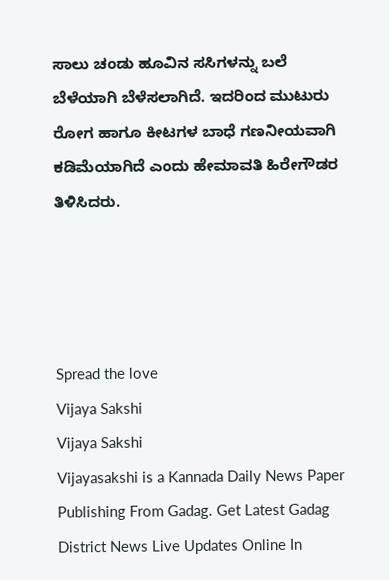ಸಾಲು ಚಂಡು ಹೂವಿನ ಸಸಿಗಳನ್ನು ಬಲೆ ಬೆಳೆಯಾಗಿ ಬೆಳೆಸಲಾಗಿದೆ. ಇದರಿಂದ ಮುಟುರು ರೋಗ ಹಾಗೂ ಕೀಟಗಳ ಬಾಧೆ ಗಣನೀಯವಾಗಿ ಕಡಿಮೆಯಾಗಿದೆ ಎಂದು ಹೇಮಾವತಿ ಹಿರೇಗೌಡರ ತಿಳಿಸಿದರು.




Spread the love
Vijaya Sakshi
Vijaya Sakshi
Vijayasakshi is a Kannada Daily News Paper Publishing From Gadag. Get Latest Gadag District News Live Updates Online In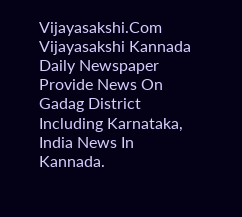Vijayasakshi.Com Vijayasakshi Kannada Daily Newspaper Provide News On Gadag District Including Karnataka, India News In Kannada.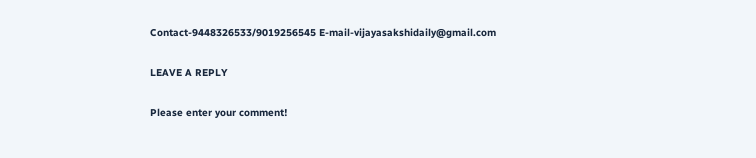Contact-9448326533/9019256545 E-mail-vijayasakshidaily@gmail.com

LEAVE A REPLY

Please enter your comment!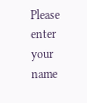Please enter your name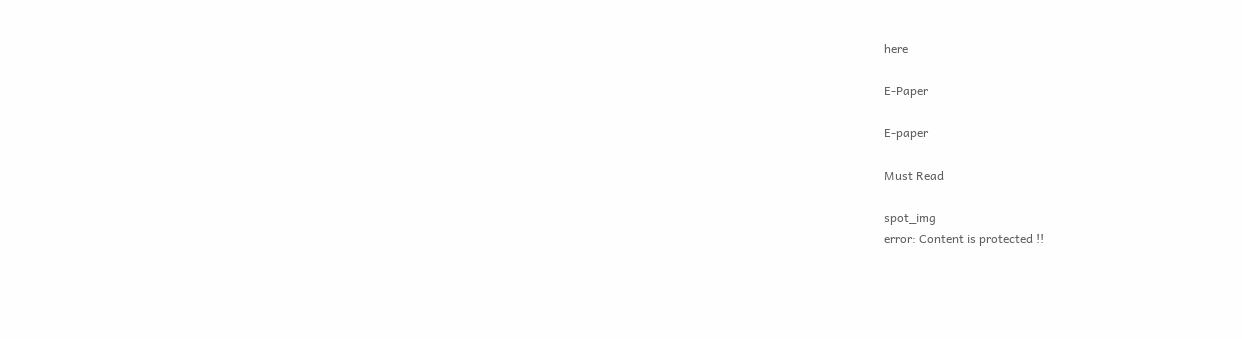here

E-Paper

E-paper

Must Read

spot_img
error: Content is protected !!